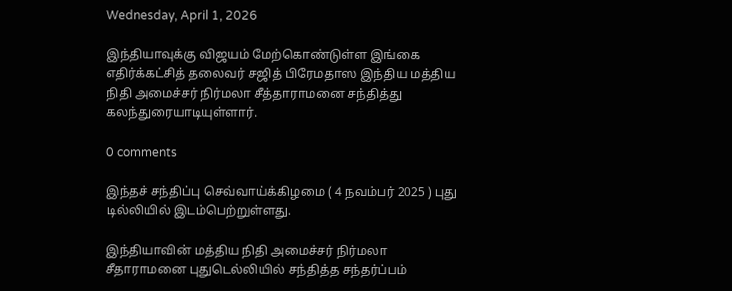Wednesday, April 1, 2026

இந்தியாவுக்கு விஜயம் மேற்கொண்டுள்ள இங்கை எதிர்க்கட்சித் தலைவர் சஜித் பிரேமதாஸ இந்திய மத்திய நிதி அமைச்சர் நிர்மலா சீத்தாராமனை சந்தித்து கலந்துரையாடியுள்ளார்.

0 comments

இந்தச் சந்திப்பு செவ்வாய்க்கிழமை ( 4 நவம்பர் 2025 ) புது டில்லியில் இடம்பெற்றுள்ளது.

இந்தியாவின் மத்திய நிதி அமைச்சர் நிர்மலா சீதாராமனை புதுடெல்லியில் சந்தித்த சந்தர்ப்பம்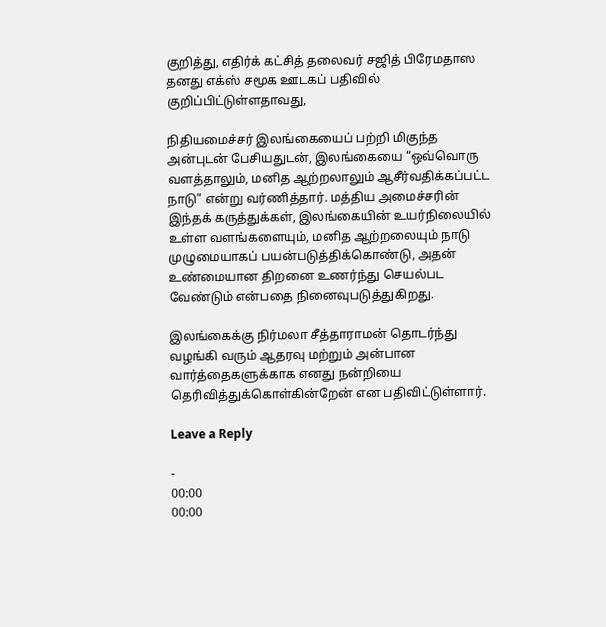குறித்து, எதிர்க் கட்சித் தலைவர் சஜித் பிரேமதாஸ தனது எக்ஸ் சமூக ஊடகப் பதிவில் குறிப்பிட்டுள்ளதாவது,

நிதியமைச்சர் இலங்கையைப் பற்றி மிகுந்த அன்புடன் பேசியதுடன், இலங்கையை “ஒவ்வொரு வளத்தாலும், மனித ஆற்றலாலும் ஆசீர்வதிக்கப்பட்ட நாடு” என்று வர்ணித்தார். மத்திய அமைச்சரின் இந்தக் கருத்துக்கள், இலங்கையின் உயர்நிலையில் உள்ள வளங்களையும், மனித ஆற்றலையும் நாடு முழுமையாகப் பயன்படுத்திக்கொண்டு, அதன் உண்மையான திறனை உணர்ந்து செயல்பட வேண்டும் என்பதை நினைவுபடுத்துகிறது.

இலங்கைக்கு நிர்மலா சீத்தாராமன் தொடர்ந்து வழங்கி வரும் ஆதரவு மற்றும் அன்பான வார்த்தைகளுக்காக எனது நன்றியை தெரிவித்துக்கொள்கின்றேன் என பதிவிட்டுள்ளார்.

Leave a Reply

-
00:00
00:00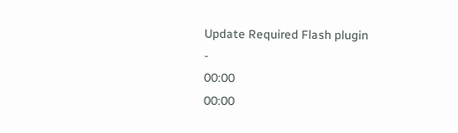Update Required Flash plugin
-
00:00
00:00